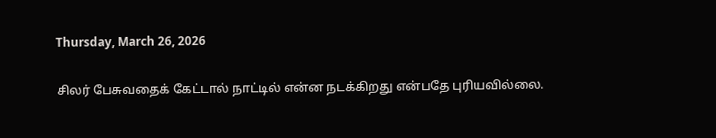Thursday, March 26, 2026

சிலர் பேசுவதைக் கேட்டால் நாட்டில் என்ன நடக்கிறது என்பதே புரியவில்லை.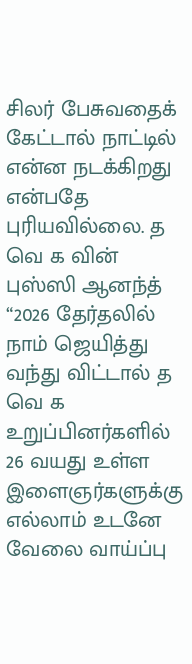சிலர் பேசுவதைக் கேட்டால் நாட்டில் என்ன நடக்கிறது என்பதே புரியவில்லை. த வெ க வின் புஸ்ஸி ஆனந்த் “2026 தேர்தலில் நாம் ஜெயித்து வந்து விட்டால் த வெ க உறுப்பினர்களில் 26 வயது உள்ள இளைஞர்களுக்கு எல்லாம் உடனே வேலை வாய்ப்பு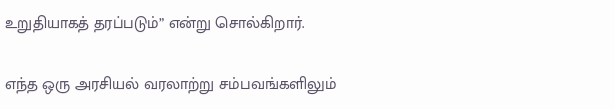உறுதியாகத் தரப்படும்” என்று சொல்கிறார்.

எந்த ஒரு அரசியல் வரலாற்று சம்பவங்களிலும்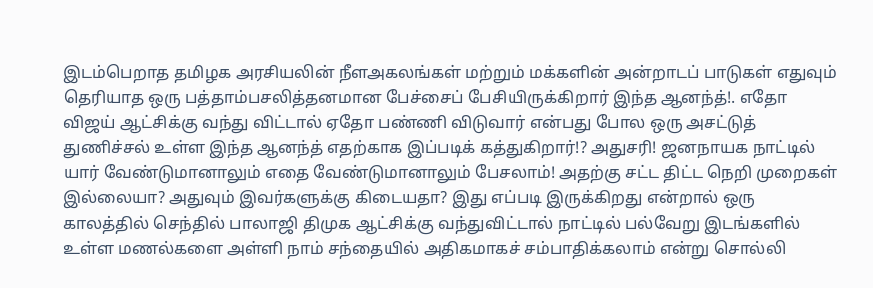இடம்பெறாத தமிழக அரசியலின் நீளஅகலங்கள் மற்றும் மக்களின் அன்றாடப் பாடுகள் எதுவும் தெரியாத ஒரு பத்தாம்பசலித்தனமான பேச்சைப் பேசியிருக்கிறார் இந்த ஆனந்த்!. எதோ விஜய் ஆட்சிக்கு வந்து விட்டால் ஏதோ பண்ணி விடுவார் என்பது போல ஒரு அசட்டுத் துணிச்சல் உள்ள இந்த ஆனந்த் எதற்காக இப்படிக் கத்துகிறார்!? அதுசரி! ஜனநாயக நாட்டில் யார் வேண்டுமானாலும் எதை வேண்டுமானாலும் பேசலாம்! அதற்கு சட்ட திட்ட நெறி முறைகள் இல்லையா? அதுவும் இவர்களுக்கு கிடையதா? இது எப்படி இருக்கிறது என்றால் ஒரு காலத்தில் செந்தில் பாலாஜி திமுக ஆட்சிக்கு வந்துவிட்டால் நாட்டில் பல்வேறு இடங்களில் உள்ள மணல்களை அள்ளி நாம் சந்தையில் அதிகமாகச் சம்பாதிக்கலாம் என்று சொல்லி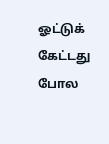ஓட்டுக் கேட்டது போல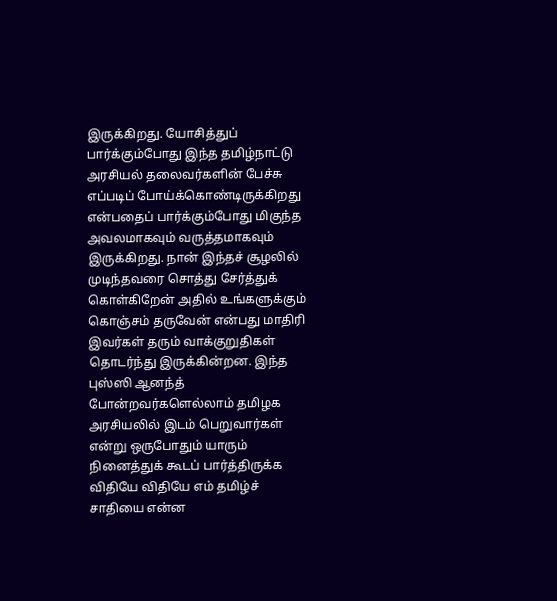இருக்கிறது. யோசித்துப் பார்க்கும்போது இந்த தமிழ்நாட்டு அரசியல் தலைவர்களின் பேச்சு எப்படிப் போய்க்கொண்டிருக்கிறது என்பதைப் பார்க்கும்போது மிகுந்த அவலமாகவும் வருத்தமாகவும் இருக்கிறது. நான் இந்தச் சூழலில் முடிந்தவரை சொத்து சேர்த்துக் கொள்கிறேன் அதில் உங்களுக்கும் கொஞ்சம் தருவேன் என்பது மாதிரி இவர்கள் தரும் வாக்குறுதிகள் தொடர்ந்து இருக்கின்றன. இந்த புஸ்ஸி ஆனந்த் போன்றவர்களெல்லாம் தமிழக அரசியலில் இடம் பெறுவார்கள் என்று ஒருபோதும் யாரும் நினைத்துக் கூடப் பார்த்திருக்க விதியே விதியே எம் தமிழ்ச் சாதியை என்ன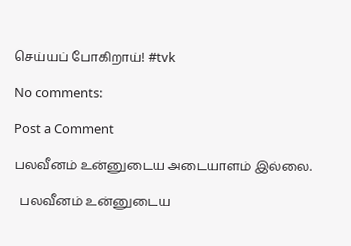செய்யப் போகிறாய்! #tvk

No comments:

Post a Comment

பலவீனம் உன்னுடைய அடையாளம் இல்லை.

  பலவீனம் உன்னுடைய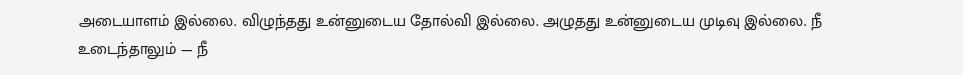அடையாளம் இல்லை. விழுந்தது உன்னுடைய தோல்வி இல்லை. அழுதது உன்னுடைய முடிவு இல்லை. நீ உடைந்தாலும் — நீ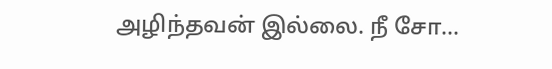அழிந்தவன் இல்லை. நீ சோ...